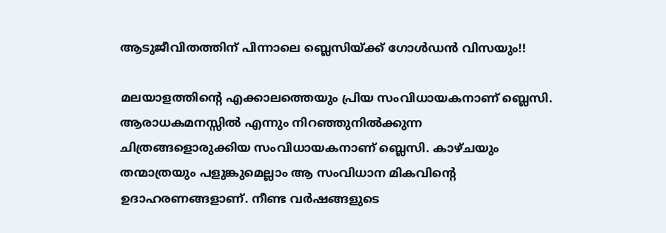ആടുജീവിതത്തിന് പിന്നാലെ ബ്ലെസിയ്ക്ക് ഗോള്‍ഡന്‍ വിസയും!!

മലയാളത്തിന്റെ എക്കാലത്തെയും പ്രിയ സംവിധായകനാണ് ബ്ലെസി. ആരാധകമനസ്സില്‍ എന്നും നിറഞ്ഞുനില്‍ക്കുന്ന ചിത്രങ്ങളൊരുക്കിയ സംവിധായകനാണ് ബ്ലെസി. കാഴ്ചയും തന്മാത്രയും പളുങ്കുമെല്ലാം ആ സംവിധാന മികവിന്റെ ഉദാഹരണങ്ങളാണ്. നീണ്ട വര്‍ഷങ്ങളുടെ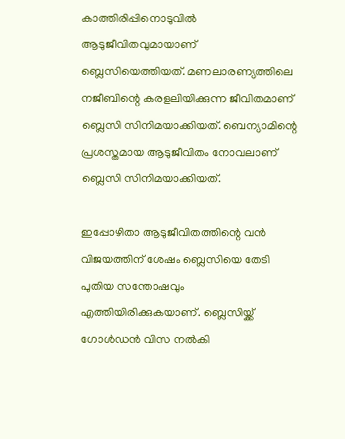കാത്തിരിപ്പിനൊടുവില്‍ ആടുജീവിതവുമായാണ് ബ്ലെസിയെത്തിയത്. മണലാരണ്യത്തിലെ നജീബിന്റെ കരളലിയിക്കുന്ന ജീവിതമാണ് ബ്ലെസി സിനിമയാക്കിയത്. ബെന്യാമിന്റെ പ്രശസ്തമായ ആടുജീവിതം നോവലാണ് ബ്ലെസി സിനിമയാക്കിയത്.

ഇപ്പോഴിതാ ആടുജീവിതത്തിന്റെ വന്‍ വിജയത്തിന് ശേഷം ബ്ലെസിയെ തേടി പുതിയ സന്തോഷവും എത്തിയിരിക്കുകയാണ്. ബ്ലെസിയ്ക്ക് ഗോള്‍ഡന്‍ വിസ നല്‍കി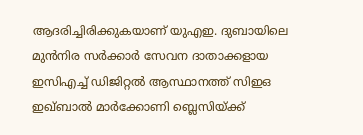ആദരിച്ചിരിക്കുകയാണ് യുഎഇ. ദുബായിലെ മുന്‍നിര സര്‍ക്കാര്‍ സേവന ദാതാക്കളായ ഇസിഎച്ച് ഡിജിറ്റല്‍ ആസ്ഥാനത്ത് സിഇഒ ഇഖ്ബാല്‍ മാര്‍ക്കോണി ബ്ലെസിയ്ക്ക്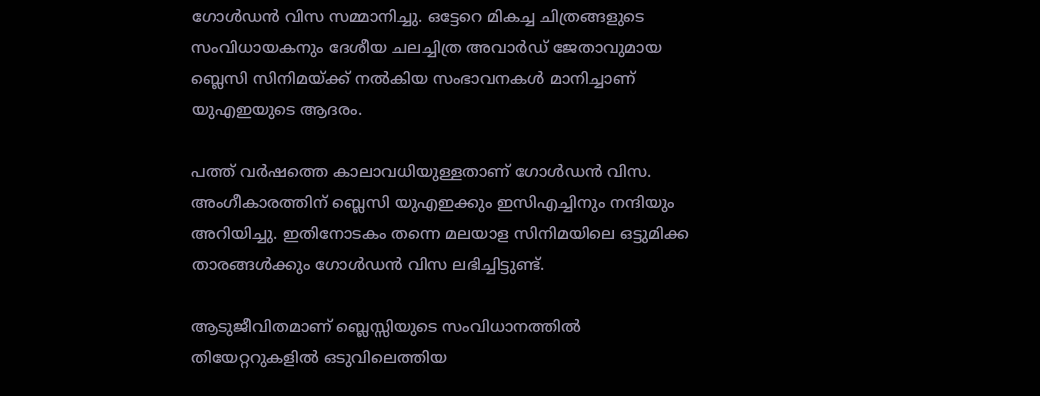ഗോള്‍ഡന്‍ വിസ സമ്മാനിച്ചു. ഒട്ടേറെ മികച്ച ചിത്രങ്ങളുടെ സംവിധായകനും ദേശീയ ചലച്ചിത്ര അവാര്‍ഡ് ജേതാവുമായ ബ്ലെസി സിനിമയ്ക്ക് നല്‍കിയ സംഭാവനകള്‍ മാനിച്ചാണ് യുഎഇയുടെ ആദരം.

പത്ത് വര്‍ഷത്തെ കാലാവധിയുള്ളതാണ് ഗോള്‍ഡന്‍ വിസ. അംഗീകാരത്തിന് ബ്ലെസി യുഎഇക്കും ഇസിഎച്ചിനും നന്ദിയും അറിയിച്ചു. ഇതിനോടകം തന്നെ മലയാള സിനിമയിലെ ഒട്ടുമിക്ക താരങ്ങള്‍ക്കും ഗോള്‍ഡന്‍ വിസ ലഭിച്ചിട്ടുണ്ട്.

ആടുജീവിതമാണ് ബ്ലെസ്സിയുടെ സംവിധാനത്തില്‍ തിയേറ്ററുകളില്‍ ഒടുവിലെത്തിയ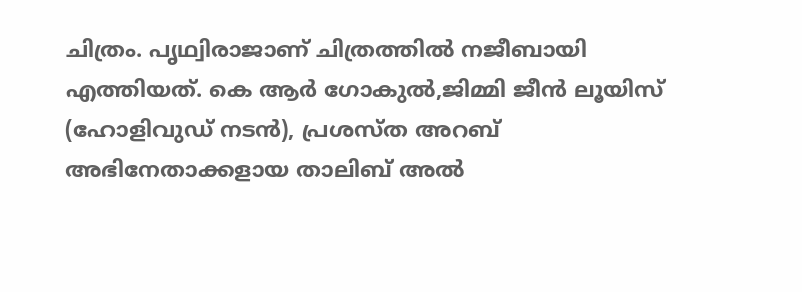ചിത്രം. പൃഥ്വിരാജാണ് ചിത്രത്തില്‍ നജീബായി എത്തിയത്. കെ ആര്‍ ഗോകുല്‍,ജിമ്മി ജീന്‍ ലൂയിസ് (ഹോളിവുഡ് നടന്‍), പ്രശസ്ത അറബ് അഭിനേതാക്കളായ താലിബ് അല്‍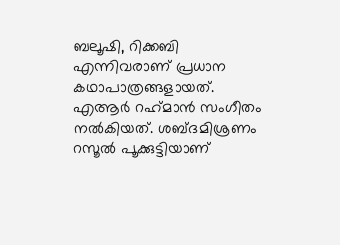ബലൂഷി, റിക്കബി എന്നിവരാണ് പ്രധാന കഥാപാത്രങ്ങളായത്. എആര്‍ റഹ്‌മാന്‍ സംഗീതം നല്‍കിയത്. ശബ്ദമിശ്രണം റസൂല്‍ പൂക്കുട്ടിയാണ്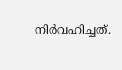നിര്‍വഹിച്ചത്.